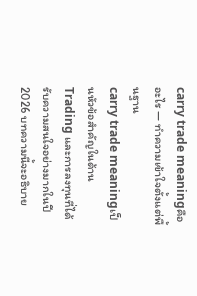carry trade meaningคืออะไร — ทำความเข้าใจตั้งแต่พื้นฐาน
carry trade meaningเป็นหัวข้อสำคัญในด้านTrading และการลงทุนที่ได้รับความสนใจอย่างมากในปี 2026 บทความนี้จะอธิบาย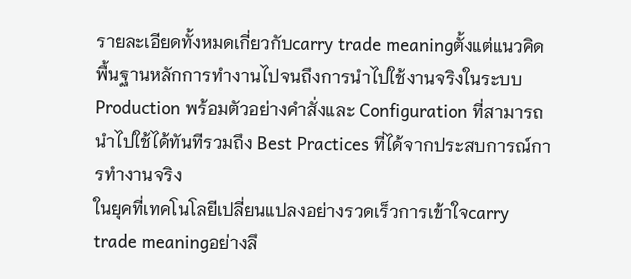รายละเอียดทั้งหมดเกี่ยวกับcarry trade meaningตั้งแต่แนวคิดพื้นฐานหลักการทำงานไปจนถึงการนำไปใช้งานจริงในระบบ Production พร้อมตัวอย่างคำสั่งและ Configuration ที่สามารถนำไปใช้ได้ทันทีรวมถึง Best Practices ที่ได้จากประสบการณ์การทำงานจริง
ในยุคที่เทคโนโลยีเปลี่ยนแปลงอย่างรวดเร็วการเข้าใจcarry trade meaningอย่างลึ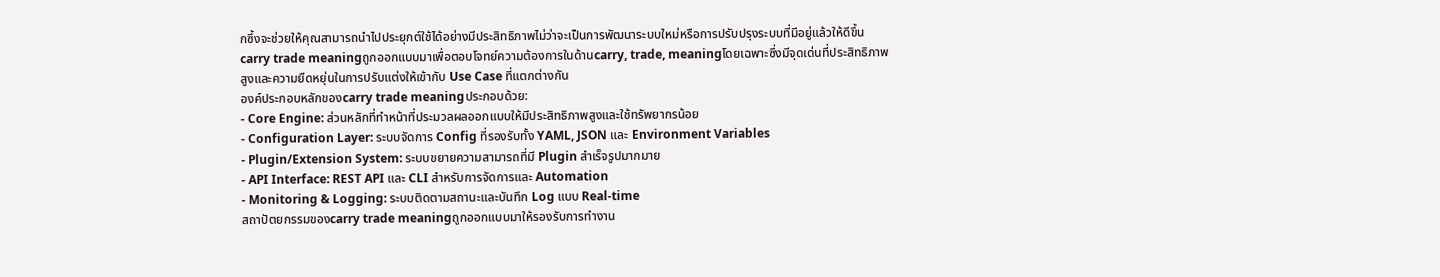กซึ้งจะช่วยให้คุณสามารถนำไปประยุกต์ใช้ได้อย่างมีประสิทธิภาพไม่ว่าจะเป็นการพัฒนาระบบใหม่หรือการปรับปรุงระบบที่มีอยู่แล้วให้ดีขึ้น
carry trade meaningถูกออกแบบมาเพื่อตอบโจทย์ความต้องการในด้านcarry, trade, meaningโดยเฉพาะซึ่งมีจุดเด่นที่ประสิทธิภาพสูงและความยืดหยุ่นในการปรับแต่งให้เข้ากับ Use Case ที่แตกต่างกัน
องค์ประกอบหลักของcarry trade meaningประกอบด้วย:
- Core Engine: ส่วนหลักที่ทำหน้าที่ประมวลผลออกแบบให้มีประสิทธิภาพสูงและใช้ทรัพยากรน้อย
- Configuration Layer: ระบบจัดการ Config ที่รองรับทั้ง YAML, JSON และ Environment Variables
- Plugin/Extension System: ระบบขยายความสามารถที่มี Plugin สำเร็จรูปมากมาย
- API Interface: REST API และ CLI สำหรับการจัดการและ Automation
- Monitoring & Logging: ระบบติดตามสถานะและบันทึก Log แบบ Real-time
สถาปัตยกรรมของcarry trade meaningถูกออกแบบมาให้รองรับการทำงาน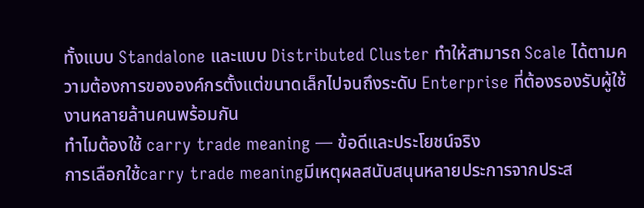ทั้งแบบ Standalone และแบบ Distributed Cluster ทำให้สามารถ Scale ได้ตามความต้องการขององค์กรตั้งแต่ขนาดเล็กไปจนถึงระดับ Enterprise ที่ต้องรองรับผู้ใช้งานหลายล้านคนพร้อมกัน
ทำไมต้องใช้ carry trade meaning — ข้อดีและประโยชน์จริง
การเลือกใช้carry trade meaningมีเหตุผลสนับสนุนหลายประการจากประส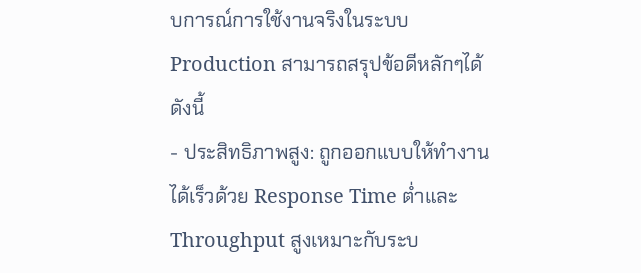บการณ์การใช้งานจริงในระบบ Production สามารถสรุปข้อดีหลักๆได้ดังนี้
- ประสิทธิภาพสูง: ถูกออกแบบให้ทำงานได้เร็วด้วย Response Time ต่ำและ Throughput สูงเหมาะกับระบ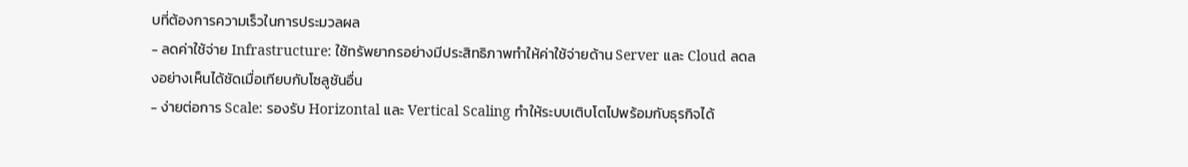บที่ต้องการความเร็วในการประมวลผล
- ลดค่าใช้จ่าย Infrastructure: ใช้ทรัพยากรอย่างมีประสิทธิภาพทำให้ค่าใช้จ่ายด้าน Server และ Cloud ลดลงอย่างเห็นได้ชัดเมื่อเทียบกับโซลูชันอื่น
- ง่ายต่อการ Scale: รองรับ Horizontal และ Vertical Scaling ทำให้ระบบเติบโตไปพร้อมกับธุรกิจได้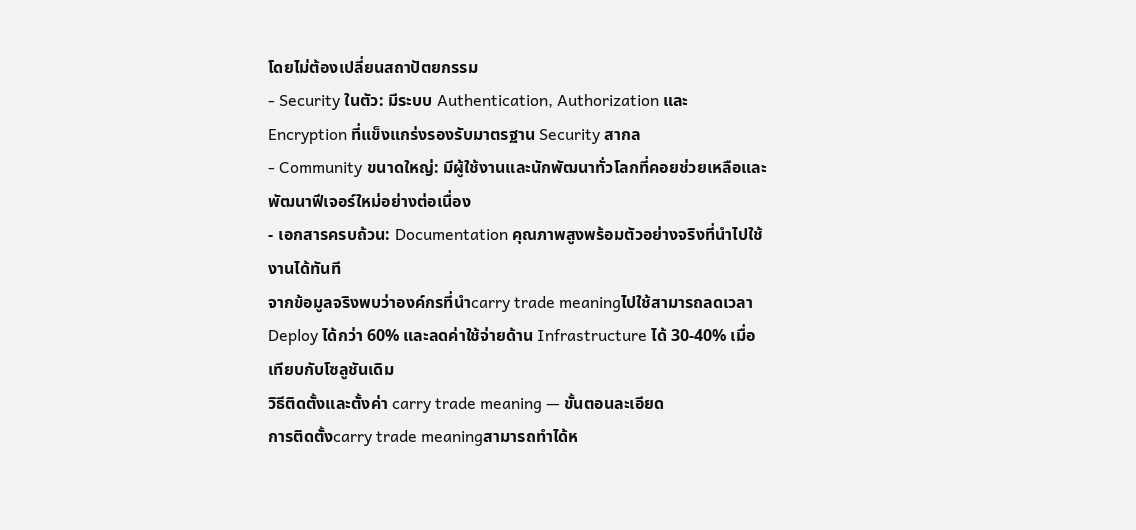โดยไม่ต้องเปลี่ยนสถาปัตยกรรม
- Security ในตัว: มีระบบ Authentication, Authorization และ Encryption ที่แข็งแกร่งรองรับมาตรฐาน Security สากล
- Community ขนาดใหญ่: มีผู้ใช้งานและนักพัฒนาทั่วโลกที่คอยช่วยเหลือและพัฒนาฟีเจอร์ใหม่อย่างต่อเนื่อง
- เอกสารครบถ้วน: Documentation คุณภาพสูงพร้อมตัวอย่างจริงที่นำไปใช้งานได้ทันที
จากข้อมูลจริงพบว่าองค์กรที่นำcarry trade meaningไปใช้สามารถลดเวลา Deploy ได้กว่า 60% และลดค่าใช้จ่ายด้าน Infrastructure ได้ 30-40% เมื่อเทียบกับโซลูชันเดิม
วิธีติดตั้งและตั้งค่า carry trade meaning — ขั้นตอนละเอียด
การติดตั้งcarry trade meaningสามารถทำได้ห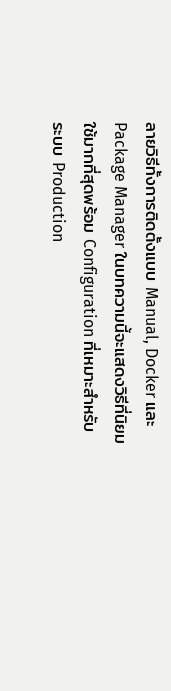ลายวิธีทั้งการติดตั้งแบบ Manual, Docker และ Package Manager ในบทความนี้จะแสดงวิธีที่นิยมใช้มากที่สุดพร้อม Configuration ที่เหมาะสำหรับระบบ Production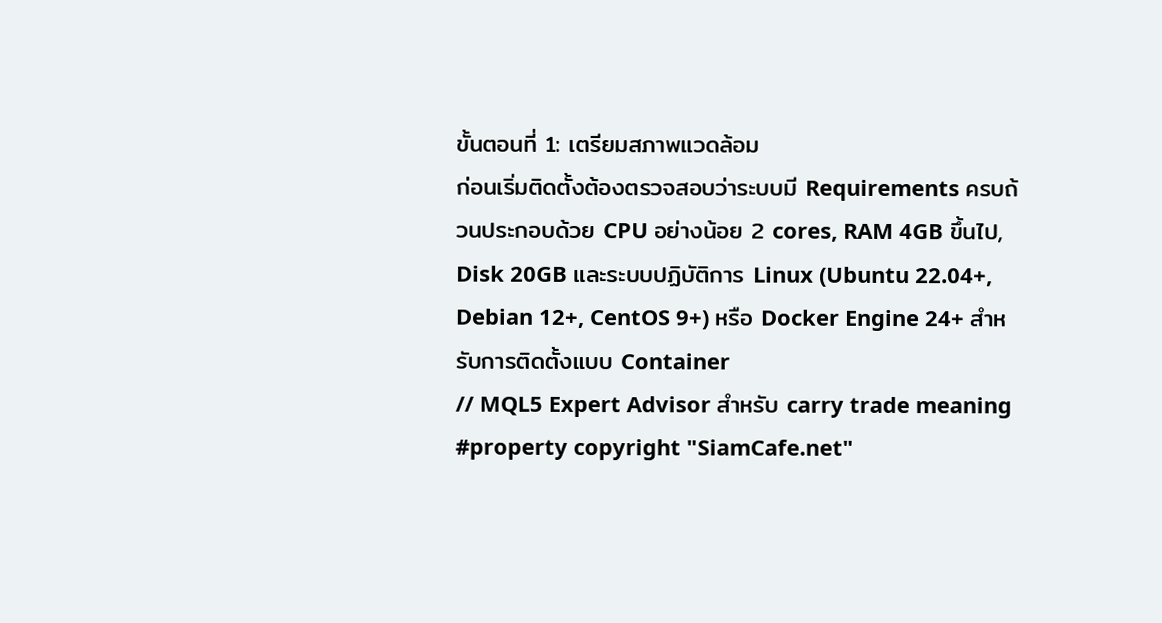ขั้นตอนที่ 1: เตรียมสภาพแวดล้อม
ก่อนเริ่มติดตั้งต้องตรวจสอบว่าระบบมี Requirements ครบถ้วนประกอบด้วย CPU อย่างน้อย 2 cores, RAM 4GB ขึ้นไป, Disk 20GB และระบบปฏิบัติการ Linux (Ubuntu 22.04+, Debian 12+, CentOS 9+) หรือ Docker Engine 24+ สำหรับการติดตั้งแบบ Container
// MQL5 Expert Advisor สำหรับ carry trade meaning
#property copyright "SiamCafe.net"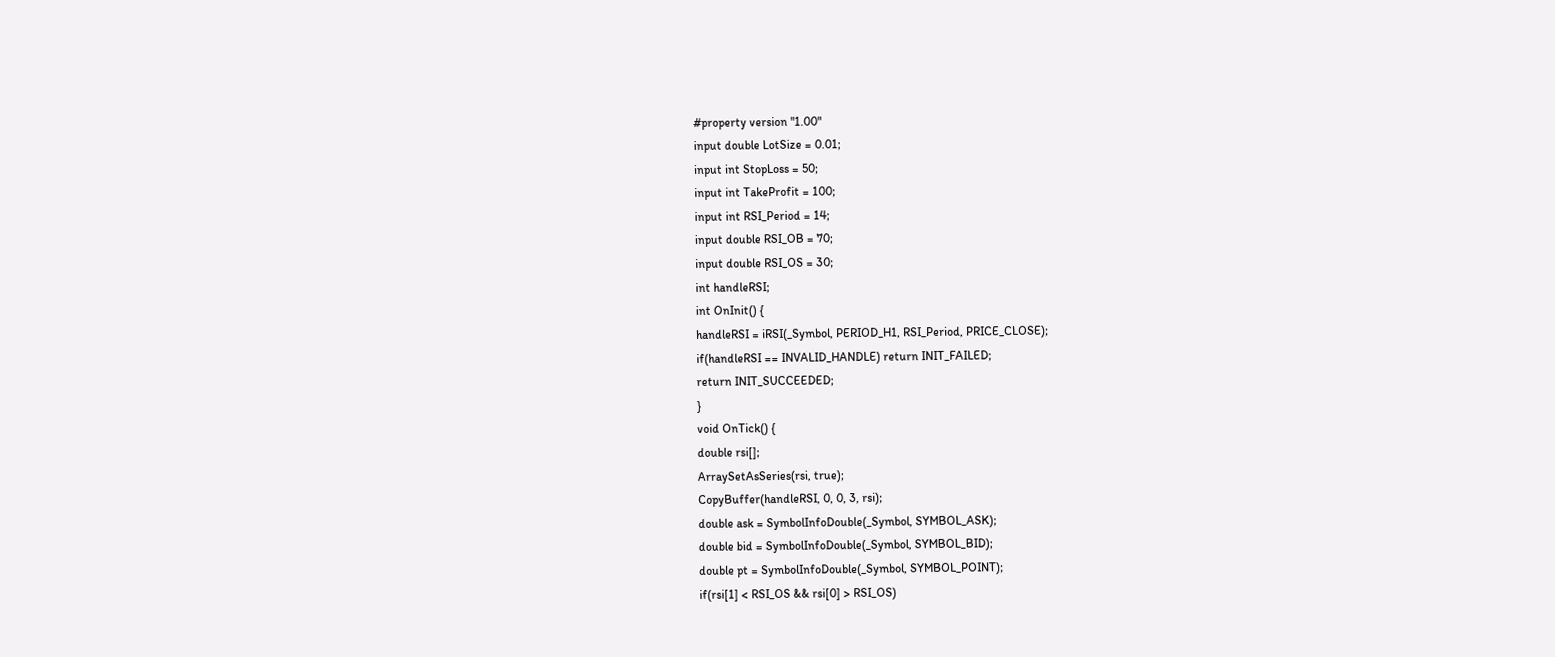#property version "1.00"
input double LotSize = 0.01;
input int StopLoss = 50;
input int TakeProfit = 100;
input int RSI_Period = 14;
input double RSI_OB = 70;
input double RSI_OS = 30;
int handleRSI;
int OnInit() {
handleRSI = iRSI(_Symbol, PERIOD_H1, RSI_Period, PRICE_CLOSE);
if(handleRSI == INVALID_HANDLE) return INIT_FAILED;
return INIT_SUCCEEDED;
}
void OnTick() {
double rsi[];
ArraySetAsSeries(rsi, true);
CopyBuffer(handleRSI, 0, 0, 3, rsi);
double ask = SymbolInfoDouble(_Symbol, SYMBOL_ASK);
double bid = SymbolInfoDouble(_Symbol, SYMBOL_BID);
double pt = SymbolInfoDouble(_Symbol, SYMBOL_POINT);
if(rsi[1] < RSI_OS && rsi[0] > RSI_OS)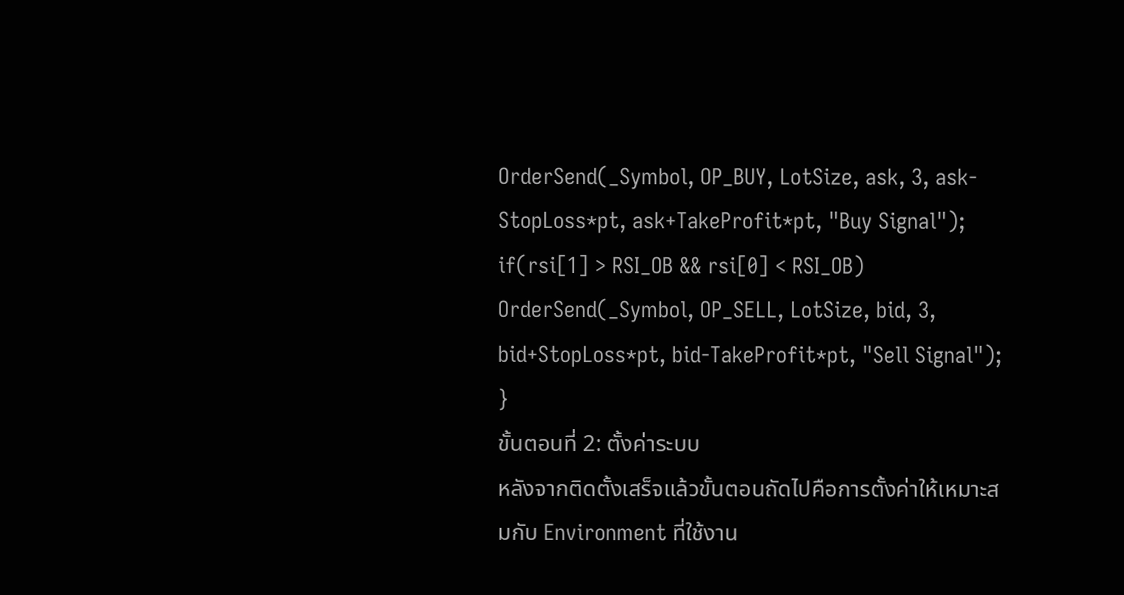OrderSend(_Symbol, OP_BUY, LotSize, ask, 3, ask-StopLoss*pt, ask+TakeProfit*pt, "Buy Signal");
if(rsi[1] > RSI_OB && rsi[0] < RSI_OB)
OrderSend(_Symbol, OP_SELL, LotSize, bid, 3, bid+StopLoss*pt, bid-TakeProfit*pt, "Sell Signal");
}
ขั้นตอนที่ 2: ตั้งค่าระบบ
หลังจากติดตั้งเสร็จแล้วขั้นตอนถัดไปคือการตั้งค่าให้เหมาะสมกับ Environment ที่ใช้งาน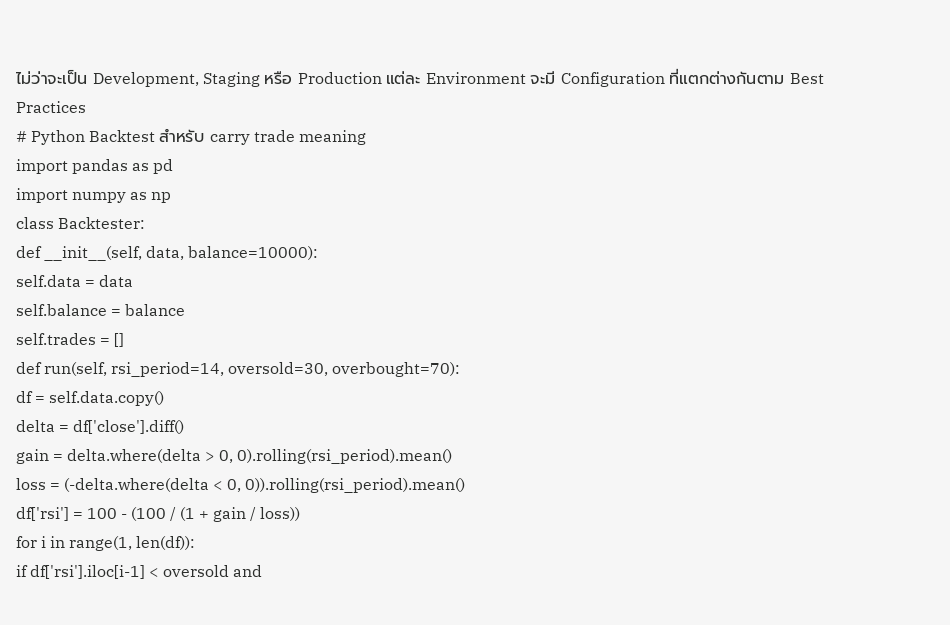ไม่ว่าจะเป็น Development, Staging หรือ Production แต่ละ Environment จะมี Configuration ที่แตกต่างกันตาม Best Practices
# Python Backtest สำหรับ carry trade meaning
import pandas as pd
import numpy as np
class Backtester:
def __init__(self, data, balance=10000):
self.data = data
self.balance = balance
self.trades = []
def run(self, rsi_period=14, oversold=30, overbought=70):
df = self.data.copy()
delta = df['close'].diff()
gain = delta.where(delta > 0, 0).rolling(rsi_period).mean()
loss = (-delta.where(delta < 0, 0)).rolling(rsi_period).mean()
df['rsi'] = 100 - (100 / (1 + gain / loss))
for i in range(1, len(df)):
if df['rsi'].iloc[i-1] < oversold and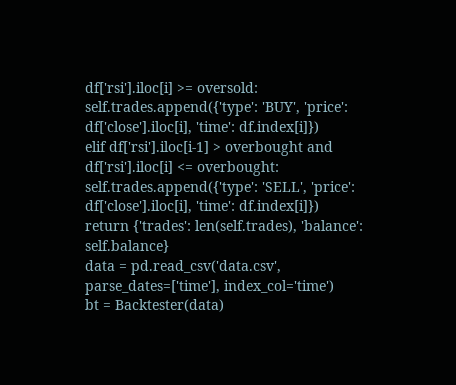df['rsi'].iloc[i] >= oversold:
self.trades.append({'type': 'BUY', 'price': df['close'].iloc[i], 'time': df.index[i]})
elif df['rsi'].iloc[i-1] > overbought and df['rsi'].iloc[i] <= overbought:
self.trades.append({'type': 'SELL', 'price': df['close'].iloc[i], 'time': df.index[i]})
return {'trades': len(self.trades), 'balance': self.balance}
data = pd.read_csv('data.csv', parse_dates=['time'], index_col='time')
bt = Backtester(data)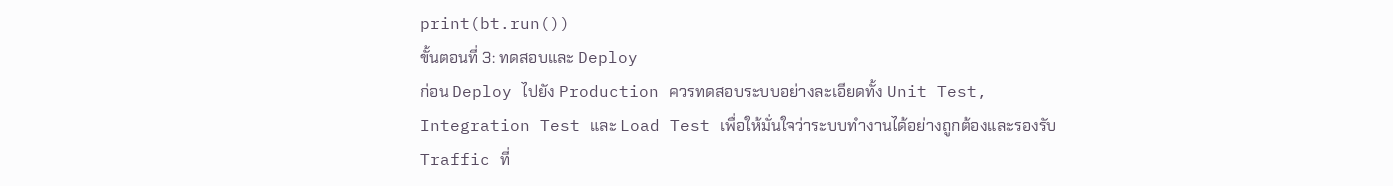print(bt.run())
ขั้นตอนที่ 3: ทดสอบและ Deploy
ก่อน Deploy ไปยัง Production ควรทดสอบระบบอย่างละเอียดทั้ง Unit Test, Integration Test และ Load Test เพื่อให้มั่นใจว่าระบบทำงานได้อย่างถูกต้องและรองรับ Traffic ที่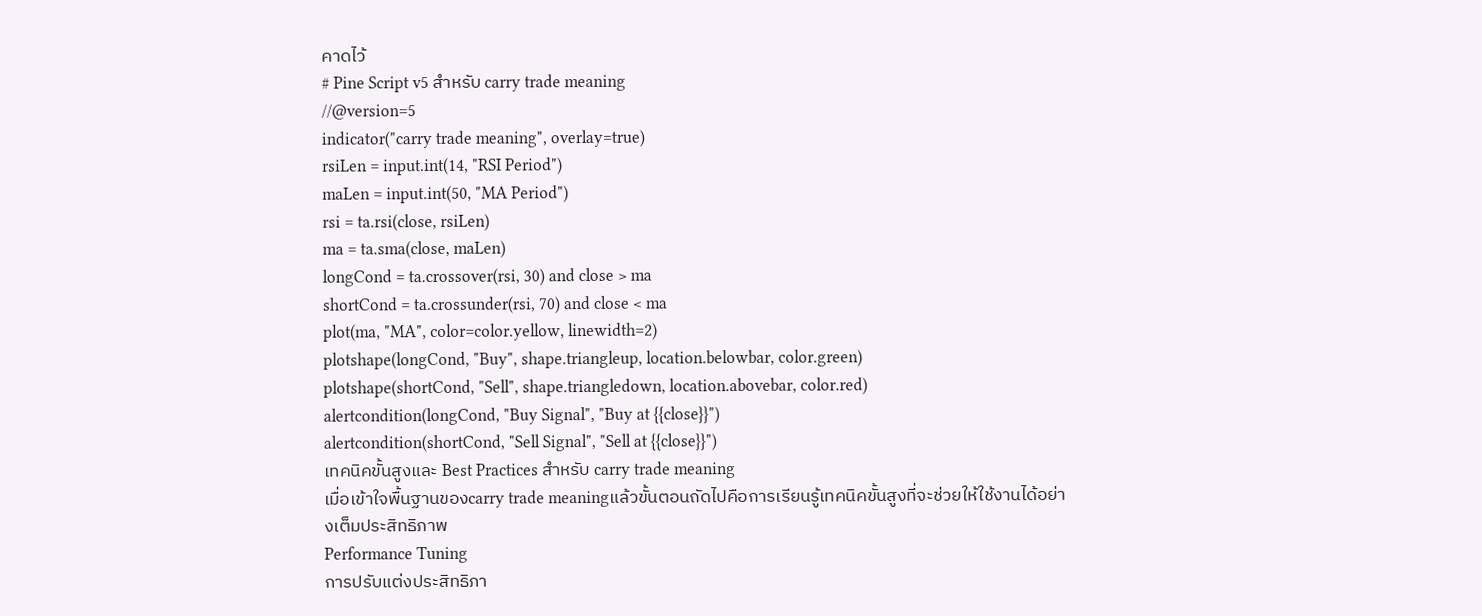คาดไว้
# Pine Script v5 สำหรับ carry trade meaning
//@version=5
indicator("carry trade meaning", overlay=true)
rsiLen = input.int(14, "RSI Period")
maLen = input.int(50, "MA Period")
rsi = ta.rsi(close, rsiLen)
ma = ta.sma(close, maLen)
longCond = ta.crossover(rsi, 30) and close > ma
shortCond = ta.crossunder(rsi, 70) and close < ma
plot(ma, "MA", color=color.yellow, linewidth=2)
plotshape(longCond, "Buy", shape.triangleup, location.belowbar, color.green)
plotshape(shortCond, "Sell", shape.triangledown, location.abovebar, color.red)
alertcondition(longCond, "Buy Signal", "Buy at {{close}}")
alertcondition(shortCond, "Sell Signal", "Sell at {{close}}")
เทคนิคขั้นสูงและ Best Practices สำหรับ carry trade meaning
เมื่อเข้าใจพื้นฐานของcarry trade meaningแล้วขั้นตอนถัดไปคือการเรียนรู้เทคนิคขั้นสูงที่จะช่วยให้ใช้งานได้อย่างเต็มประสิทธิภาพ
Performance Tuning
การปรับแต่งประสิทธิภา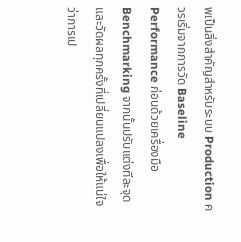พเป็นสิ่งสำคัญสำหรับระบบ Production ควรเริ่มจากการวัด Baseline Performance ก่อนด้วยเครื่องมือ Benchmarking จากนั้นปรับแต่งทีละจุดและวัดผลทุกครั้งที่เปลี่ยนแปลงเพื่อให้แน่ใจว่าการเป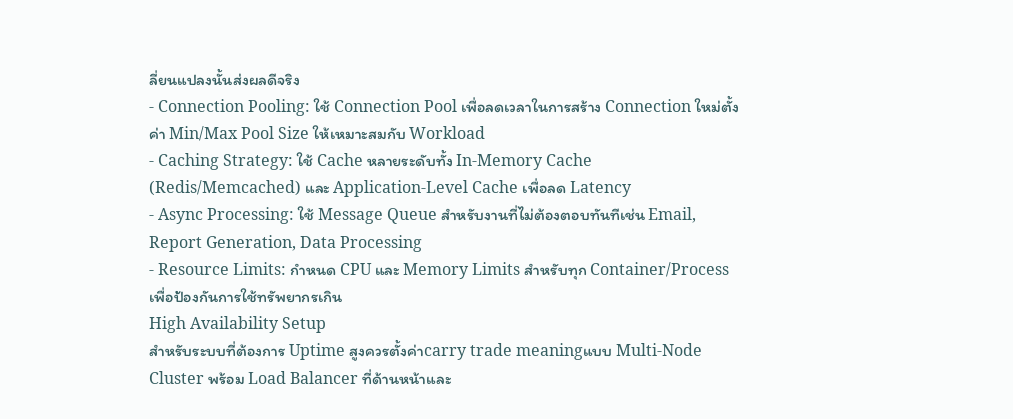ลี่ยนแปลงนั้นส่งผลดีจริง
- Connection Pooling: ใช้ Connection Pool เพื่อลดเวลาในการสร้าง Connection ใหม่ตั้งค่า Min/Max Pool Size ให้เหมาะสมกับ Workload
- Caching Strategy: ใช้ Cache หลายระดับทั้ง In-Memory Cache (Redis/Memcached) และ Application-Level Cache เพื่อลด Latency
- Async Processing: ใช้ Message Queue สำหรับงานที่ไม่ต้องตอบทันทีเช่น Email, Report Generation, Data Processing
- Resource Limits: กำหนด CPU และ Memory Limits สำหรับทุก Container/Process เพื่อป้องกันการใช้ทรัพยากรเกิน
High Availability Setup
สำหรับระบบที่ต้องการ Uptime สูงควรตั้งค่าcarry trade meaningแบบ Multi-Node Cluster พร้อม Load Balancer ที่ด้านหน้าและ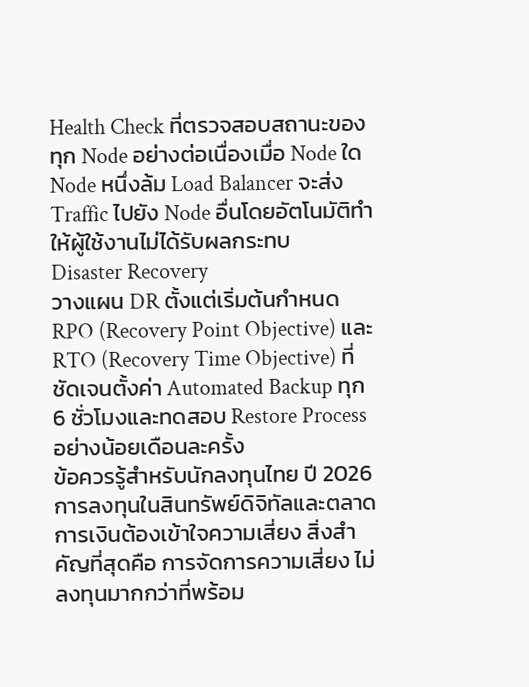Health Check ที่ตรวจสอบสถานะของทุก Node อย่างต่อเนื่องเมื่อ Node ใด Node หนึ่งล้ม Load Balancer จะส่ง Traffic ไปยัง Node อื่นโดยอัตโนมัติทำให้ผู้ใช้งานไม่ได้รับผลกระทบ
Disaster Recovery
วางแผน DR ตั้งแต่เริ่มต้นกำหนด RPO (Recovery Point Objective) และ RTO (Recovery Time Objective) ที่ชัดเจนตั้งค่า Automated Backup ทุก 6 ชั่วโมงและทดสอบ Restore Process อย่างน้อยเดือนละครั้ง
ข้อควรรู้สำหรับนักลงทุนไทย ปี 2026
การลงทุนในสินทรัพย์ดิจิทัลและตลาดการเงินต้องเข้าใจความเสี่ยง สิ่งสำคัญที่สุดคือ การจัดการความเสี่ยง ไม่ลงทุนมากกว่าที่พร้อม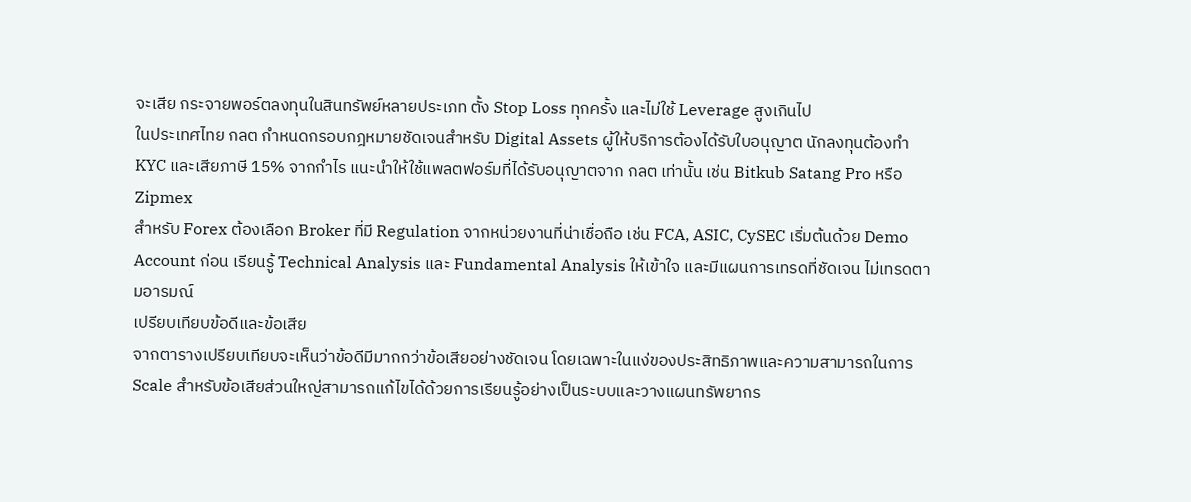จะเสีย กระจายพอร์ตลงทุนในสินทรัพย์หลายประเภท ตั้ง Stop Loss ทุกครั้ง และไม่ใช้ Leverage สูงเกินไป
ในประเทศไทย กลต กำหนดกรอบกฎหมายชัดเจนสำหรับ Digital Assets ผู้ให้บริการต้องได้รับใบอนุญาต นักลงทุนต้องทำ KYC และเสียภาษี 15% จากกำไร แนะนำให้ใช้แพลตฟอร์มที่ได้รับอนุญาตจาก กลต เท่านั้น เช่น Bitkub Satang Pro หรือ Zipmex
สำหรับ Forex ต้องเลือก Broker ที่มี Regulation จากหน่วยงานที่น่าเชื่อถือ เช่น FCA, ASIC, CySEC เริ่มต้นด้วย Demo Account ก่อน เรียนรู้ Technical Analysis และ Fundamental Analysis ให้เข้าใจ และมีแผนการเทรดที่ชัดเจน ไม่เทรดตามอารมณ์
เปรียบเทียบข้อดีและข้อเสีย
จากตารางเปรียบเทียบจะเห็นว่าข้อดีมีมากกว่าข้อเสียอย่างชัดเจน โดยเฉพาะในแง่ของประสิทธิภาพและความสามารถในการ Scale สำหรับข้อเสียส่วนใหญ่สามารถแก้ไขได้ด้วยการเรียนรู้อย่างเป็นระบบและวางแผนทรัพยากร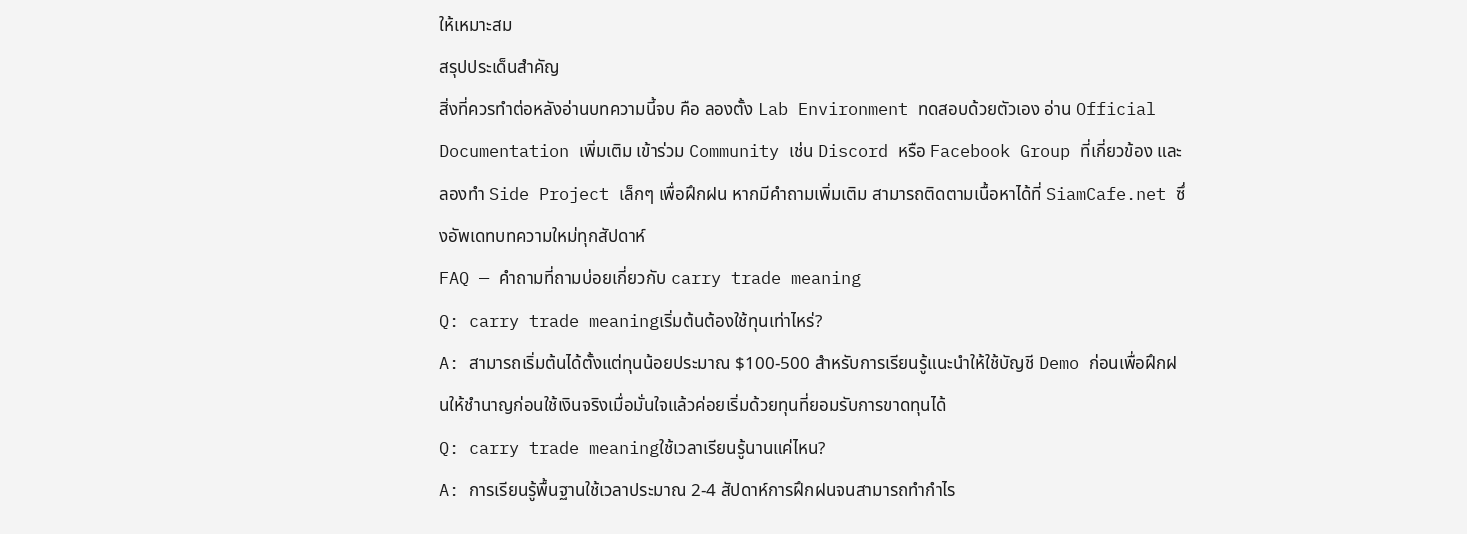ให้เหมาะสม
สรุปประเด็นสำคัญ
สิ่งที่ควรทำต่อหลังอ่านบทความนี้จบ คือ ลองตั้ง Lab Environment ทดสอบด้วยตัวเอง อ่าน Official Documentation เพิ่มเติม เข้าร่วม Community เช่น Discord หรือ Facebook Group ที่เกี่ยวข้อง และลองทำ Side Project เล็กๆ เพื่อฝึกฝน หากมีคำถามเพิ่มเติม สามารถติดตามเนื้อหาได้ที่ SiamCafe.net ซึ่งอัพเดทบทความใหม่ทุกสัปดาห์
FAQ — คำถามที่ถามบ่อยเกี่ยวกับ carry trade meaning
Q: carry trade meaningเริ่มต้นต้องใช้ทุนเท่าไหร่?
A: สามารถเริ่มต้นได้ตั้งแต่ทุนน้อยประมาณ $100-500 สำหรับการเรียนรู้แนะนำให้ใช้บัญชี Demo ก่อนเพื่อฝึกฝนให้ชำนาญก่อนใช้เงินจริงเมื่อมั่นใจแล้วค่อยเริ่มด้วยทุนที่ยอมรับการขาดทุนได้
Q: carry trade meaningใช้เวลาเรียนรู้นานแค่ไหน?
A: การเรียนรู้พื้นฐานใช้เวลาประมาณ 2-4 สัปดาห์การฝึกฝนจนสามารถทำกำไร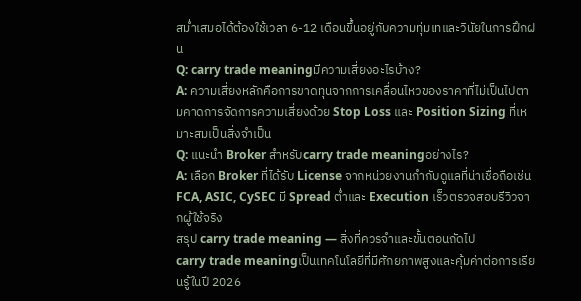สม่ำเสมอได้ต้องใช้เวลา 6-12 เดือนขึ้นอยู่กับความทุ่มเทและวินัยในการฝึกฝน
Q: carry trade meaningมีความเสี่ยงอะไรบ้าง?
A: ความเสี่ยงหลักคือการขาดทุนจากการเคลื่อนไหวของราคาที่ไม่เป็นไปตามคาดการจัดการความเสี่ยงด้วย Stop Loss และ Position Sizing ที่เหมาะสมเป็นสิ่งจำเป็น
Q: แนะนำ Broker สำหรับcarry trade meaningอย่างไร?
A: เลือก Broker ที่ได้รับ License จากหน่วยงานกำกับดูแลที่น่าเชื่อถือเช่น FCA, ASIC, CySEC มี Spread ต่ำและ Execution เร็วตรวจสอบรีวิวจากผู้ใช้จริง
สรุป carry trade meaning — สิ่งที่ควรจำและขั้นตอนถัดไป
carry trade meaningเป็นเทคโนโลยีที่มีศักยภาพสูงและคุ้มค่าต่อการเรียนรู้ในปี 2026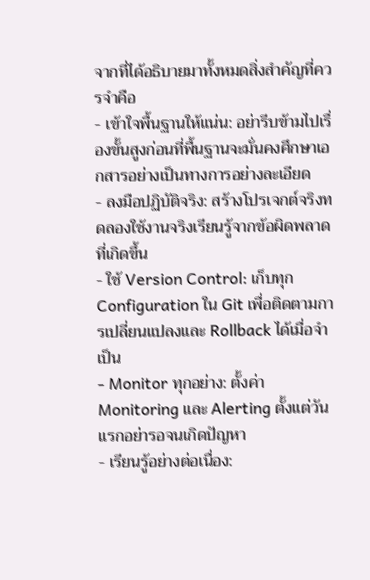จากที่ได้อธิบายมาทั้งหมดสิ่งสำคัญที่ควรจำคือ
- เข้าใจพื้นฐานให้แน่น: อย่ารีบข้ามไปเรื่องขั้นสูงก่อนที่พื้นฐานจะมั่นคงศึกษาเอกสารอย่างเป็นทางการอย่างละเอียด
- ลงมือปฏิบัติจริง: สร้างโปรเจกต์จริงทดลองใช้งานจริงเรียนรู้จากข้อผิดพลาดที่เกิดขึ้น
- ใช้ Version Control: เก็บทุก Configuration ใน Git เพื่อติดตามการเปลี่ยนแปลงและ Rollback ได้เมื่อจำเป็น
- Monitor ทุกอย่าง: ตั้งค่า Monitoring และ Alerting ตั้งแต่วันแรกอย่ารอจนเกิดปัญหา
- เรียนรู้อย่างต่อเนื่อง: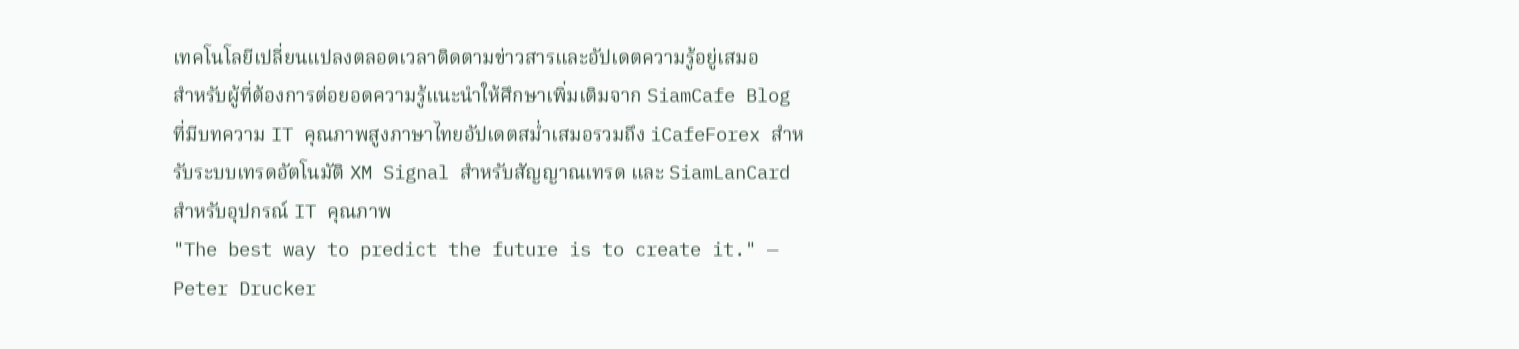เทคโนโลยีเปลี่ยนแปลงตลอดเวลาติดตามข่าวสารและอัปเดตความรู้อยู่เสมอ
สำหรับผู้ที่ต้องการต่อยอดความรู้แนะนำให้ศึกษาเพิ่มเติมจาก SiamCafe Blog ที่มีบทความ IT คุณภาพสูงภาษาไทยอัปเดตสม่ำเสมอรวมถึง iCafeForex สำหรับระบบเทรดอัตโนมัติ XM Signal สำหรับสัญญาณเทรด และ SiamLanCard สำหรับอุปกรณ์ IT คุณภาพ
"The best way to predict the future is to create it." — Peter Drucker